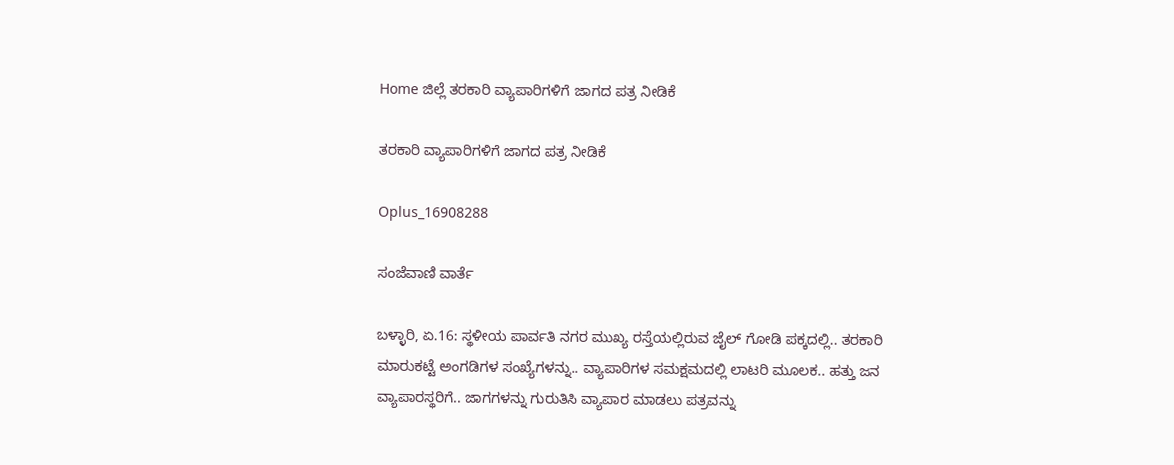Home ಜಿಲ್ಲೆ ತರಕಾರಿ ವ್ಯಾಪಾರಿಗಳಿಗೆ ಜಾಗದ ಪತ್ರ ನೀಡಿಕೆ

ತರಕಾರಿ ವ್ಯಾಪಾರಿಗಳಿಗೆ ಜಾಗದ ಪತ್ರ ನೀಡಿಕೆ

Oplus_16908288

ಸಂಜೆವಾಣಿ ವಾರ್ತೆ

ಬಳ್ಳಾರಿ, ಏ.16: ಸ್ಥಳೀಯ ಪಾರ್ವತಿ ನಗರ ಮುಖ್ಯ ರಸ್ತೆಯಲ್ಲಿರುವ ಜೈಲ್ ಗೋಡಿ ಪಕ್ಕದಲ್ಲಿ.. ತರಕಾರಿ ಮಾರುಕಟ್ಟೆ ಅಂಗಡಿಗಳ ಸಂಖ್ಯೆಗಳನ್ನು.. ವ್ಯಾಪಾರಿಗಳ ಸಮಕ್ಷಮದಲ್ಲಿ ಲಾಟರಿ ಮೂಲಕ.. ಹತ್ತು ಜನ ವ್ಯಾಪಾರಸ್ಥರಿಗೆ.. ಜಾಗಗಳನ್ನು ಗುರುತಿಸಿ ವ್ಯಾಪಾರ ಮಾಡಲು ಪತ್ರವನ್ನು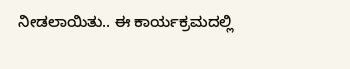ನೀಡಲಾಯಿತು.. ಈ ಕಾರ್ಯಕ್ರಮದಲ್ಲಿ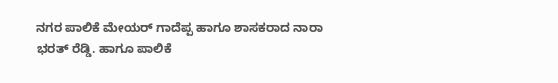ನಗರ ಪಾಲಿಕೆ ಮೇಯರ್ ಗಾದೆಪ್ಪ ಹಾಗೂ ಶಾಸಕರಾದ ನಾರಾ ಭರತ್ ರೆಡ್ಡಿ. ಹಾಗೂ ಪಾಲಿಕೆ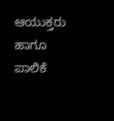ಆಯುಕ್ತರು ಹಾಗೂ ಪಾಲಿಕೆ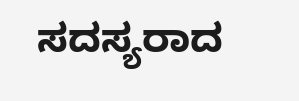ಸದಸ್ಯರಾದ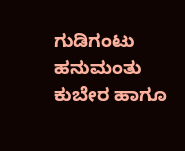ಗುಡಿಗಂಟು ಹನುಮಂತು ಕುಬೇರ ಹಾಗೂ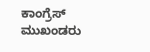ಕಾಂಗ್ರೆಸ್ ಮುಖಂಡರು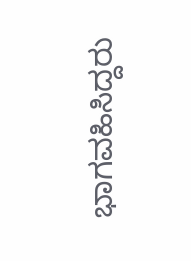ಭಾಗವಹಿಸಿದ್ದರು